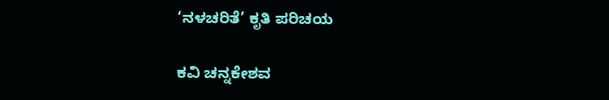‘ನಳಚರಿತೆ’ ಕೃತಿ ಪರಿಚಯ

ಕವಿ ಚನ್ನಕೇಶವ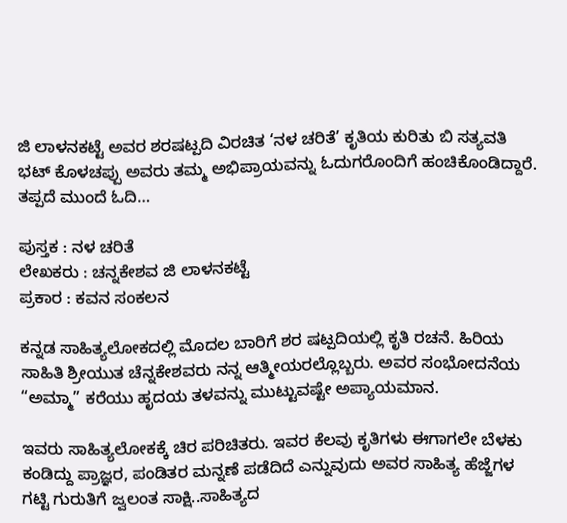ಜಿ ಲಾಳನಕಟ್ಟೆ ಅವರ ಶರಷಟ್ಪದಿ ವಿರಚಿತ ‘ನಳ ಚರಿತೆ’ ಕೃತಿಯ ಕುರಿತು ಬಿ ಸತ್ಯವತಿ ಭಟ್ ಕೊಳಚಪ್ಪು ಅವರು ತಮ್ಮ ಅಭಿಪ್ರಾಯವನ್ನು ಓದುಗರೊಂದಿಗೆ ಹಂಚಿಕೊಂಡಿದ್ದಾರೆ. ತಪ್ಪದೆ ಮುಂದೆ ಓದಿ…

ಪುಸ್ತಕ : ನಳ ಚರಿತೆ
ಲೇಖಕರು : ಚನ್ನಕೇಶವ ಜಿ ಲಾಳನಕಟ್ಟೆ
ಪ್ರಕಾರ : ಕವನ ಸಂಕಲನ

ಕನ್ನಡ ಸಾಹಿತ್ಯಲೋಕದಲ್ಲಿ ಮೊದಲ ಬಾರಿಗೆ ಶರ ಷಟ್ಪದಿಯಲ್ಲಿ ಕೃತಿ ರಚನೆ. ಹಿರಿಯ ಸಾಹಿತಿ ಶ್ರೀಯುತ ಚೆನ್ನಕೇಶವರು ನನ್ನ ಆತ್ಮೀಯರಲ್ಲೊಬ್ಬರು. ಅವರ ಸಂಭೋದನೆಯ “ಅಮ್ಮಾ” ಕರೆಯು ಹೃದಯ ತಳವನ್ನು ಮುಟ್ಟುವಷ್ಟೇ ಅಪ್ಯಾಯಮಾನ.

ಇವರು ಸಾಹಿತ್ಯಲೋಕಕ್ಕೆ ಚಿರ ಪರಿಚಿತರು. ಇವರ ಕೆಲವು ಕೃತಿಗಳು ಈಗಾಗಲೇ ಬೆಳಕು ಕಂಡಿದ್ದು ಪ್ರಾಜ್ಞರ, ಪಂಡಿತರ ಮನ್ನಣೆ ಪಡೆದಿದೆ ಎನ್ನುವುದು ಅವರ ಸಾಹಿತ್ಯ ಹೆಜ್ಜೆಗಳ ಗಟ್ಟಿ ಗುರುತಿಗೆ ಜ್ವಲಂತ ಸಾಕ್ಷಿ..ಸಾಹಿತ್ಯದ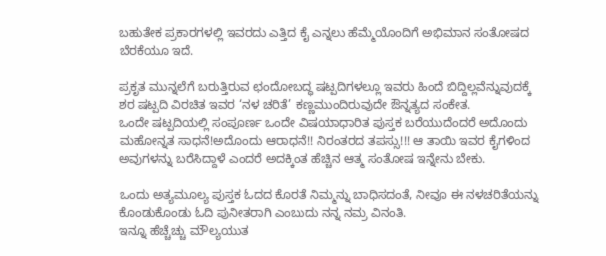ಬಹುತೇಕ ಪ್ರಕಾರಗಳಲ್ಲಿ ಇವರದು ಎತ್ತಿದ ಕೈ ಎನ್ನಲು ಹೆಮ್ಮೆಯೊಂದಿಗೆ ಅಭಿಮಾನ ಸಂತೋಷದ ಬೆರಕೆಯೂ ಇದೆ.

ಪ್ರಕೃತ ಮುನ್ನಲೆಗೆ ಬರುತ್ತಿರುವ ಛಂದೋಬದ್ಧ ಷಟ್ಪದಿಗಳಲ್ಲೂ ಇವರು ಹಿಂದೆ ಬಿದ್ದಿಲ್ಲವೆನ್ನುವುದಕ್ಕೆ ಶರ ಷಟ್ಪದಿ ವಿರಚಿತ ಇವರ ‘ನಳ ಚರಿತೆ’ ಕಣ್ಣಮುಂದಿರುವುದೇ ಔನ್ನತ್ಯದ ಸಂಕೇತ.
ಒಂದೇ ಷಟ್ಪದಿಯಲ್ಲಿ ಸಂಪೂರ್ಣ ಒಂದೇ ವಿಷಯಾಧಾರಿತ ಪುಸ್ತಕ ಬರೆಯುದೆಂದರೆ ಅದೊಂದು ಮಹೋನ್ನತ ಸಾಧನೆ!ಅದೊಂದು ಆರಾಧನೆ!! ನಿರಂತರದ ತಪಸ್ಸು!!! ಆ ತಾಯಿ ಇವರ ಕೈಗಳಿಂದ ಅವುಗಳನ್ನು ಬರೆಸಿದ್ದಾಳೆ ಎಂದರೆ ಅದಕ್ಕಿಂತ ಹೆಚ್ಚಿನ ಆತ್ಮ ಸಂತೋಷ ಇನ್ನೇನು ಬೇಕು.

ಒಂದು ಅತ್ಯಮೂಲ್ಯ ಪುಸ್ತಕ ಓದದ ಕೊರತೆ ನಿಮ್ಮನ್ನು ಬಾಧಿಸದಂತೆ, ನೀವೂ ಈ ನಳಚರಿತೆಯನ್ನು ಕೊಂಡುಕೊಂಡು ಓದಿ ಪುನೀತರಾಗಿ ಎಂಬುದು ನನ್ನ ನಮ್ರ ವಿನಂತಿ.
ಇನ್ನೂ ಹೆಚ್ಚೆಚ್ಚು ಮೌಲ್ಯಯುತ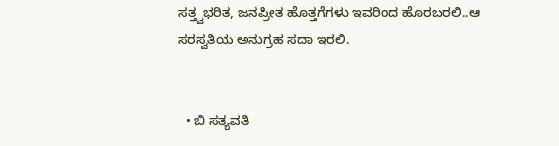ಸತ್ತ್ವಭರಿತ, ಜನಪ್ರೀತ ಹೊತ್ತಗೆಗಳು ಇವರಿಂದ ಹೊರಬರಲಿ..ಆ ಸರಸ್ವತಿಯ ಅನುಗ್ರಹ ಸದಾ ಇರಲಿ.


  • ಬಿ ಸತ್ಯವತಿ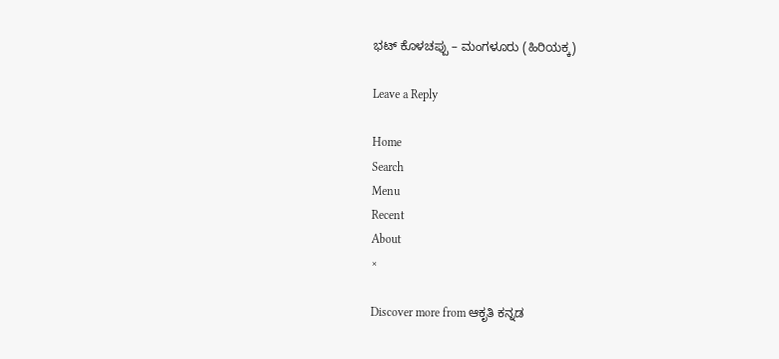ಭಟ್ ಕೊಳಚಪ್ಪು – ಮಂಗಳೂರು (ಹಿರಿಯಕ್ಕ)

Leave a Reply

Home
Search
Menu
Recent
About
×

Discover more from ಆಕೃತಿ ಕನ್ನಡ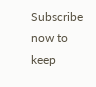Subscribe now to keep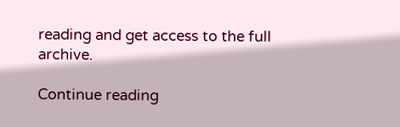reading and get access to the full archive.

Continue reading